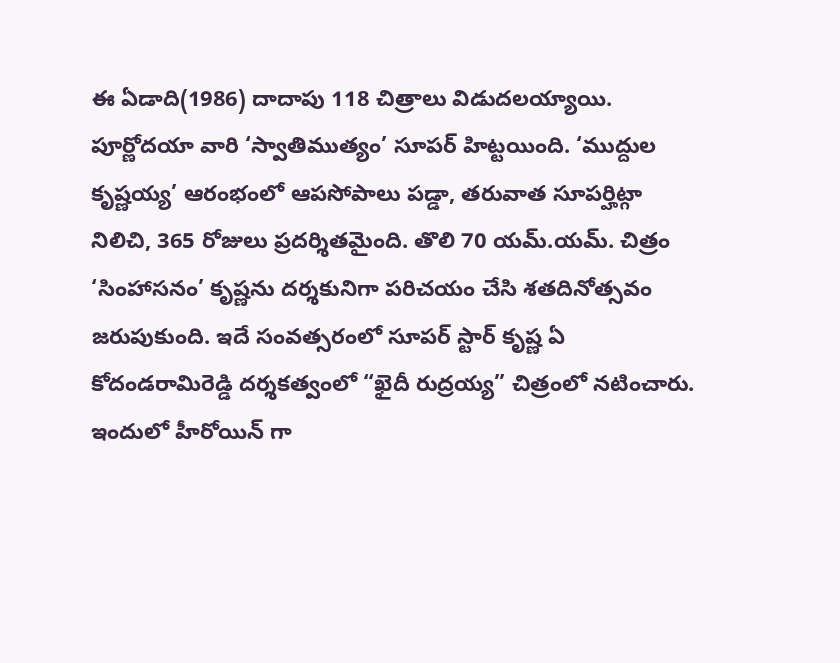ఈ ఏడాది(1986) దాదాపు 118 చిత్రాలు విడుదలయ్యాయి. పూర్ణోదయా వారి ‘స్వాతిముత్యం’ సూపర్ హిట్టయింది. ‘ముద్దుల కృష్ణయ్య’ ఆరంభంలో ఆపసోపాలు పడ్డా, తరువాత సూపర్హిట్గా నిలిచి, 365 రోజులు ప్రదర్శితమైంది. తొలి 70 యమ్.యమ్. చిత్రం ‘సింహాసనం’ కృష్ణను దర్శకునిగా పరిచయం చేసి శతదినోత్సవం జరుపుకుంది. ఇదే సంవత్సరంలో సూపర్ స్టార్ కృష్ణ ఏ కోదండరామిరెడ్డి దర్శకత్వంలో “ఖైదీ రుద్రయ్య” చిత్రంలో నటించారు. ఇందులో హీరోయిన్ గా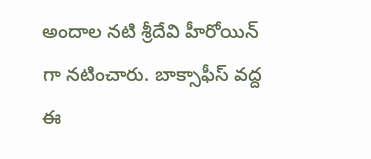అందాల నటి శ్రీదేవి హీరోయిన్ గా నటించారు. బాక్సాఫీస్ వద్ద ఈ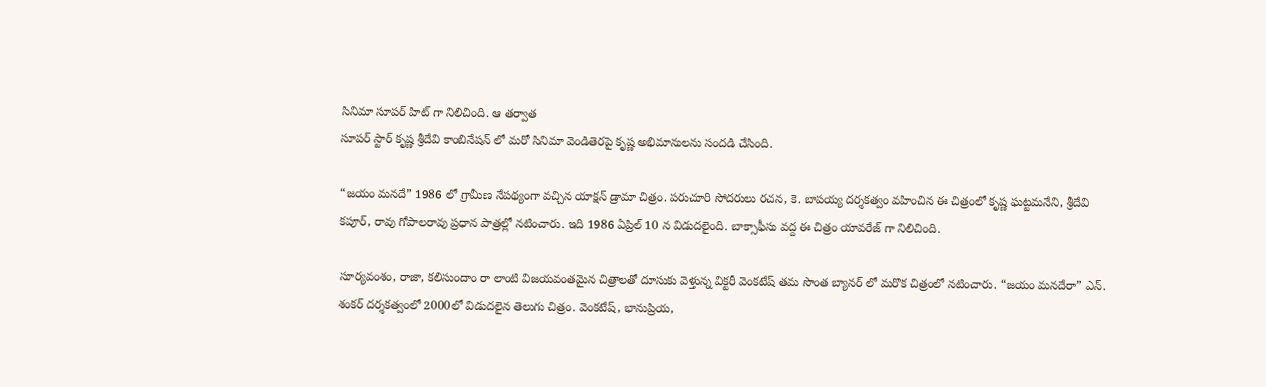సినిమా సూపర్ హిట్ గా నిలిచింది. ఆ తర్వాత
సూపర్ స్టార్ కృష్ణ శ్రీదేవి కాంబినేషన్ లో మరో సినిమా వెండితెరపై కృష్ణ అభిమానులను సందడి చేసింది.

“జయం మనదే” 1986 లో గ్రామీణ నేపథ్యంగా వచ్చిన యాక్షన్ డ్రామా చిత్రం. పరుచూరి సోదరులు రచన, కె. బాపయ్య దర్శకత్వం వహించిన ఈ చిత్రంలో కృష్ణ ఘట్టమనేని, శ్రీదేవి కపూర్, రావు గోపాలరావు ప్రధాన పాత్రల్లో నటించారు. ఇది 1986 ఏప్రిల్ 10 న విడుదలైంది. బాక్సాఫీసు వద్ద ఈ చిత్రం యావరేజ్ గా నిలిచింది.

సూర్యవంశం, రాజా, కలిసుందాం రా లాంటి విజయవంతమైన చిత్రాలతో దూసుకు వెళ్తున్న విక్టరీ వెంకటేష్ తమ సొంత బ్యానర్ లో మరొక చిత్రంలో నటించారు. “జయం మనదేరా” ఎన్. శంకర్ దర్శకత్వంలో 2000లో విడుదలైన తెలుగు చిత్రం. వెంకటేష్, భానుప్రియ,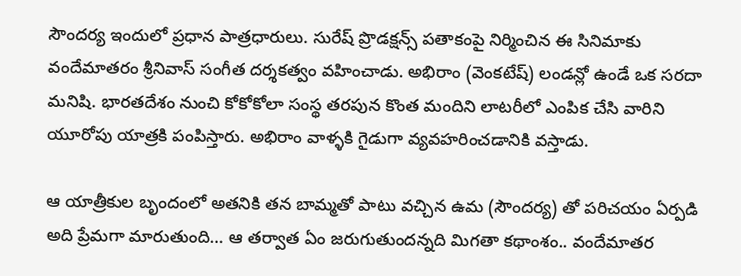సౌందర్య ఇందులో ప్రధాన పాత్రధారులు. సురేష్ ప్రొడక్షన్స్ పతాకంపై నిర్మించిన ఈ సినిమాకు వందేమాతరం శ్రీనివాస్ సంగీత దర్శకత్వం వహించాడు. అభిరాం (వెంకటేష్) లండన్లో ఉండే ఒక సరదా మనిషి. భారతదేశం నుంచి కోకోకోలా సంస్థ తరపున కొంత మందిని లాటరీలో ఎంపిక చేసి వారిని యూరోపు యాత్రకి పంపిస్తారు. అభిరాం వాళ్ళకి గైడుగా వ్యవహరించడానికి వస్తాడు.

ఆ యాత్రీకుల బృందంలో అతనికి తన బామ్మతో పాటు వచ్చిన ఉమ (సౌందర్య) తో పరిచయం ఏర్పడి అది ప్రేమగా మారుతుంది… ఆ తర్వాత ఏం జరుగుతుందన్నది మిగతా కథాంశం.. వందేమాతర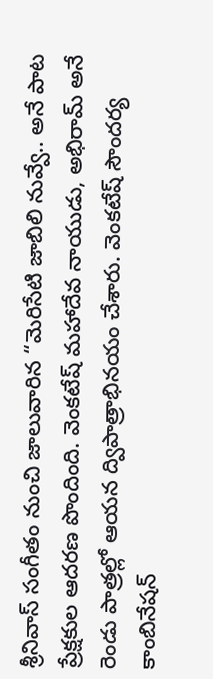శ్రీనివాస్ సంగీతం నుంచి జాలువారిన “మెరిసేటి జాబిలి నువ్వే.. అనే పాట ప్రేక్షకుల ఆదరణ పొందింది. వెంకటేష్ మహాదేవ నాయుడు, అభిరామ్ అనే రెండు పాత్రల్లో ఆయన ద్విపాత్రాభినయం చేశారు. వెంకటేష్ సౌందర్య కాంబినేషన్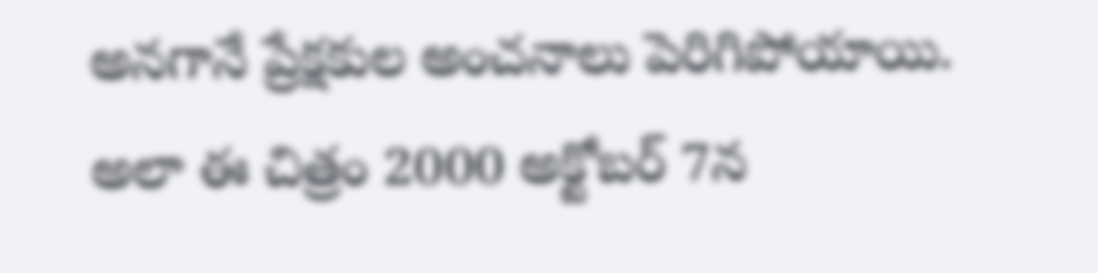అనగానే ప్రేక్షకుల అంచనాలు పెరిగిపోయాయి. అలా ఈ చిత్రం 2000 అక్టోబర్ 7న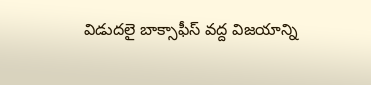విడుదలై బాక్సాఫీస్ వద్ద విజయాన్ని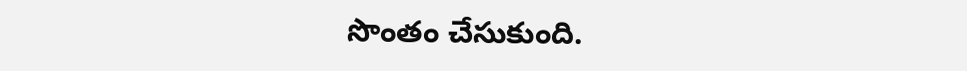సొంతం చేసుకుంది.